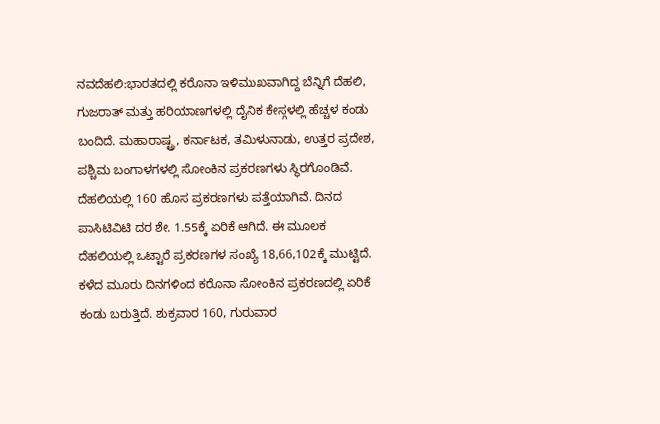ನವದೆಹಲಿ:ಭಾರತದಲ್ಲಿ ಕರೊನಾ ಇಳಿಮುಖವಾಗಿದ್ದ ಬೆನ್ನಿಗೆ ದೆಹಲಿ, ಗುಜರಾತ್ ಮತ್ತು ಹರಿಯಾಣಗಳಲ್ಲಿ ದೈನಿಕ ಕೇಸ್ಗಳಲ್ಲಿ ಹೆಚ್ಚಳ ಕಂಡು ಬಂದಿದೆ. ಮಹಾರಾಷ್ಟ್ರ, ಕರ್ನಾಟಕ, ತಮಿಳುನಾಡು, ಉತ್ತರ ಪ್ರದೇಶ, ಪಶ್ಚಿಮ ಬಂಗಾಳಗಳಲ್ಲಿ ಸೋಂಕಿನ ಪ್ರಕರಣಗಳು ಸ್ಥಿರಗೊಂಡಿವೆ.
ದೆಹಲಿಯಲ್ಲಿ 160 ಹೊಸ ಪ್ರಕರಣಗಳು ಪತ್ತೆಯಾಗಿವೆ. ದಿನದ ಪಾಸಿಟಿವಿಟಿ ದರ ಶೇ. 1.55ಕ್ಕೆ ಏರಿಕೆ ಆಗಿದೆ. ಈ ಮೂಲಕ ದೆಹಲಿಯಲ್ಲಿ ಒಟ್ಟಾರೆ ಪ್ರಕರಣಗಳ ಸಂಖ್ಯೆ 18,66,102ಕ್ಕೆ ಮುಟ್ಟಿದೆ. ಕಳೆದ ಮೂರು ದಿನಗಳಿಂದ ಕರೊನಾ ಸೋಂಕಿನ ಪ್ರಕರಣದಲ್ಲಿ ಏರಿಕೆ ಕಂಡು ಬರುತ್ತಿದೆ. ಶುಕ್ರವಾರ 160, ಗುರುವಾರ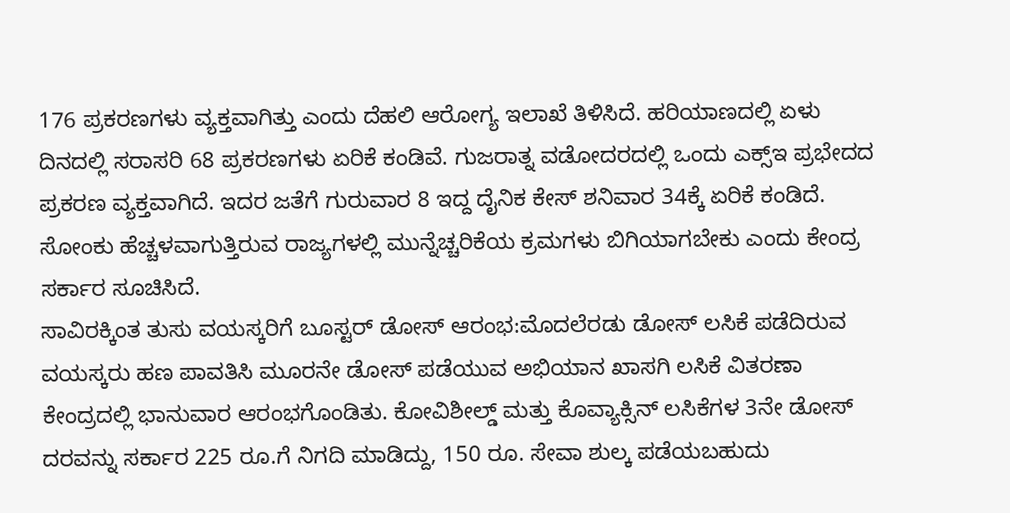176 ಪ್ರಕರಣಗಳು ವ್ಯಕ್ತವಾಗಿತ್ತು ಎಂದು ದೆಹಲಿ ಆರೋಗ್ಯ ಇಲಾಖೆ ತಿಳಿಸಿದೆ. ಹರಿಯಾಣದಲ್ಲಿ ಏಳು ದಿನದಲ್ಲಿ ಸರಾಸರಿ 68 ಪ್ರಕರಣಗಳು ಏರಿಕೆ ಕಂಡಿವೆ. ಗುಜರಾತ್ನ ವಡೋದರದಲ್ಲಿ ಒಂದು ಎಕ್ಸ್ಇ ಪ್ರಭೇದದ ಪ್ರಕರಣ ವ್ಯಕ್ತವಾಗಿದೆ. ಇದರ ಜತೆಗೆ ಗುರುವಾರ 8 ಇದ್ದ ದೈನಿಕ ಕೇಸ್ ಶನಿವಾರ 34ಕ್ಕೆ ಏರಿಕೆ ಕಂಡಿದೆ. ಸೋಂಕು ಹೆಚ್ಚಳವಾಗುತ್ತಿರುವ ರಾಜ್ಯಗಳಲ್ಲಿ ಮುನ್ನೆಚ್ಚರಿಕೆಯ ಕ್ರಮಗಳು ಬಿಗಿಯಾಗಬೇಕು ಎಂದು ಕೇಂದ್ರ ಸರ್ಕಾರ ಸೂಚಿಸಿದೆ.
ಸಾವಿರಕ್ಕಿಂತ ತುಸು ವಯಸ್ಕರಿಗೆ ಬೂಸ್ಟರ್ ಡೋಸ್ ಆರಂಭ:ಮೊದಲೆರಡು ಡೋಸ್ ಲಸಿಕೆ ಪಡೆದಿರುವ ವಯಸ್ಕರು ಹಣ ಪಾವತಿಸಿ ಮೂರನೇ ಡೋಸ್ ಪಡೆಯುವ ಅಭಿಯಾನ ಖಾಸಗಿ ಲಸಿಕೆ ವಿತರಣಾ ಕೇಂದ್ರದಲ್ಲಿ ಭಾನುವಾರ ಆರಂಭಗೊಂಡಿತು. ಕೋವಿಶೀಲ್ಡ್ ಮತ್ತು ಕೊವ್ಯಾಕ್ಸಿನ್ ಲಸಿಕೆಗಳ 3ನೇ ಡೋಸ್ ದರವನ್ನು ಸರ್ಕಾರ 225 ರೂ.ಗೆ ನಿಗದಿ ಮಾಡಿದ್ದು, 150 ರೂ. ಸೇವಾ ಶುಲ್ಕ ಪಡೆಯಬಹುದು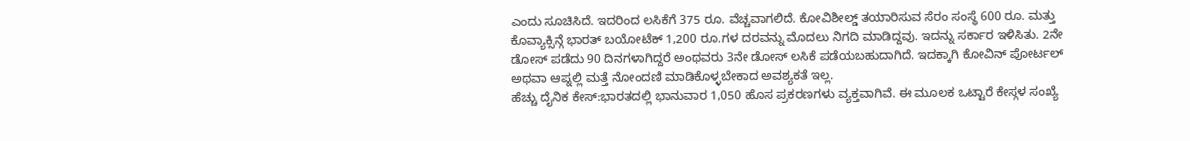ಎಂದು ಸೂಚಿಸಿದೆ. ಇದರಿಂದ ಲಸಿಕೆಗೆ 375 ರೂ. ವೆಚ್ಚವಾಗಲಿದೆ. ಕೋವಿಶೀಲ್ಡ್ ತಯಾರಿಸುವ ಸೆರಂ ಸಂಸ್ಥೆ 600 ರೂ. ಮತ್ತು ಕೊವ್ಯಾಕ್ಸಿನ್ಗೆ ಭಾರತ್ ಬಯೋಟೆಕ್ 1,200 ರೂ.ಗಳ ದರವನ್ನು ಮೊದಲು ನಿಗದಿ ಮಾಡಿದ್ದವು. ಇದನ್ನು ಸರ್ಕಾರ ಇಳಿಸಿತು. 2ನೇ ಡೋಸ್ ಪಡೆದು 90 ದಿನಗಳಾಗಿದ್ದರೆ ಅಂಥವರು 3ನೇ ಡೋಸ್ ಲಸಿಕೆ ಪಡೆಯಬಹುದಾಗಿದೆ. ಇದಕ್ಕಾಗಿ ಕೋವಿನ್ ಪೋರ್ಟಲ್ ಅಥವಾ ಆಪ್ನಲ್ಲಿ ಮತ್ತೆ ನೋಂದಣಿ ಮಾಡಿಕೊಳ್ಳಬೇಕಾದ ಅವಶ್ಯಕತೆ ಇಲ್ಲ.
ಹೆಚ್ಚು ದೈನಿಕ ಕೇಸ್:ಭಾರತದಲ್ಲಿ ಭಾನುವಾರ 1,050 ಹೊಸ ಪ್ರಕರಣಗಳು ವ್ಯಕ್ತವಾಗಿವೆ. ಈ ಮೂಲಕ ಒಟ್ಟಾರೆ ಕೇಸ್ಗಳ ಸಂಖ್ಯೆ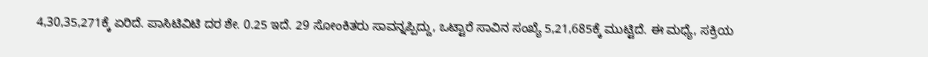4,30,35,271ಕ್ಕೆ ಏರಿದೆ. ಪಾಸಿಟಿವಿಟಿ ದರ ಶೇ. 0.25 ಇದೆ. 29 ಸೋಂಕಿತರು ಸಾವನ್ನಪ್ಪಿದ್ದು, ಒಟ್ಟಾರೆ ಸಾವಿನ ಸಂಖ್ಯೆ 5,21,685ಕ್ಕೆ ಮುಟ್ಟಿದೆ. ಈ ಮಧ್ಯೆ, ಸಕ್ರಿಯ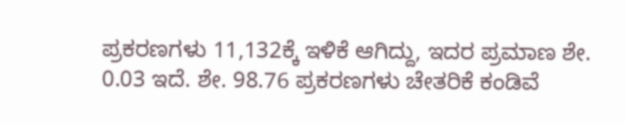ಪ್ರಕರಣಗಳು 11,132ಕ್ಕೆ ಇಳಿಕೆ ಆಗಿದ್ದು, ಇದರ ಪ್ರಮಾಣ ಶೇ. 0.03 ಇದೆ. ಶೇ. 98.76 ಪ್ರಕರಣಗಳು ಚೇತರಿಕೆ ಕಂಡಿವೆ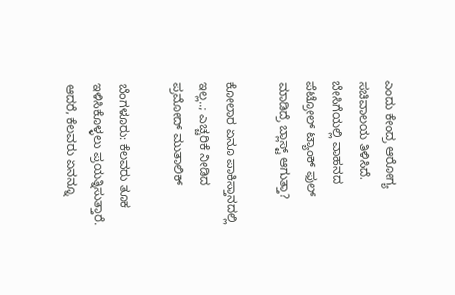ಎಂದು ಕೇಂದ್ರ ಆರೋಗ್ಯ ಸಚಿವಾಲಯ ತಿಳಿಸಿದೆ.
ಬೇಸಿಗೆಯಲ್ಲಿ ವಾಹನದ ಪೆಟ್ರೋಲ್ ಟ್ಯಾಂಕ್ ಫುಲ್ ಮಾಡಿದ್ರೆ ಬ್ಲಾಸ್ಟ್ ಆಗುತ್ತಾ?

ಕೋಲಾರ ಏನೂ ಪಾಕಿಸ್ತಾನದಲ್ಲಿ ಇಲ್ಲ..; ಎಚ್ಚರಿಕೆ ನೀಡಿದ ಪ್ರಮೋದ್ ಮುತಾಲಿಕ್

ಬೆಂಗಳೂರು: ಕೆಲವರು ತೂಕ ಇಳಿಸಿಕೊಳ್ಳಲು ಪ್ರಯತ್ನಿಸುತ್ತಾರೆ. ಆದರೆ, ಕೆಲವರು ಏನನ್ನೂ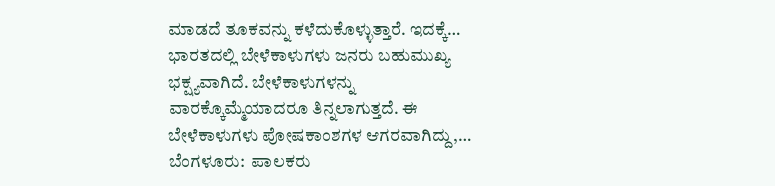ಮಾಡದೆ ತೂಕವನ್ನು ಕಳೆದುಕೊಳ್ಳುತ್ತಾರೆ. ಇದಕ್ಕೆ…
ಭಾರತದಲ್ಲಿ ಬೇಳೆಕಾಳುಗಳು ಜನರು ಬಹುಮುಖ್ಯ ಭಕ್ಷ್ಯವಾಗಿದೆ. ಬೇಳೆಕಾಳುಗಳನ್ನು ವಾರಕ್ಕೊಮ್ಮೆಯಾದರೂ ತಿನ್ನಲಾಗುತ್ತದೆ. ಈ ಬೇಳೆಕಾಳುಗಳು ಪೋಷಕಾಂಶಗಳ ಆಗರವಾಗಿದ್ದು,…
ಬೆಂಗಳೂರು:  ಪಾಲಕರು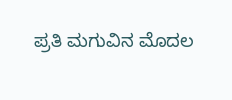ಪ್ರತಿ ಮಗುವಿನ ಮೊದಲ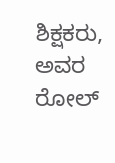ಶಿಕ್ಷಕರು, ಅವರ ರೋಲ್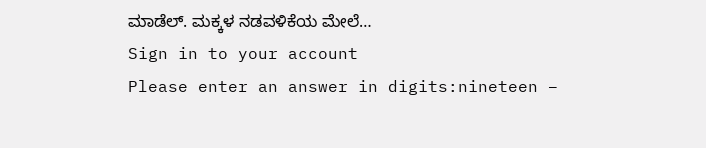ಮಾಡೆಲ್. ಮಕ್ಕಳ ನಡವಳಿಕೆಯ ಮೇಲೆ…
Sign in to your account
Please enter an answer in digits:nineteen −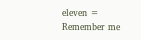eleven =
Remember me